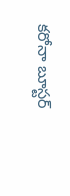కరోనా బూస్టర్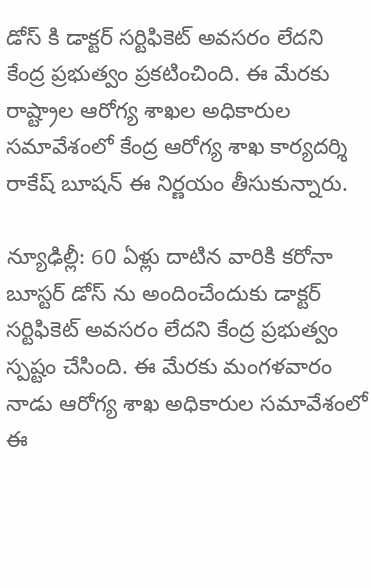డోస్ కి డాక్టర్ సర్టిఫికెట్ అవసరం లేదని  కేంద్ర ప్రభుత్వం ప్రకటించింది. ఈ మేరకు  రాష్ట్రాల ఆరోగ్య శాఖల అధికారుల సమావేశంలో కేంద్ర ఆరోగ్య శాఖ కార్యదర్శి రాకేష్ బూషన్ ఈ నిర్ణయం తీసుకున్నారు.

న్యూఢిల్లీ: 60 ఏళ్లు దాటిన వారికి కరోనా బూస్టర్ డోస్ ను అందించేందుకు డాక్టర్ సర్టిఫికెట్ అవసరం లేదని కేంద్ర ప్రభుత్వం స్పష్టం చేసింది. ఈ మేరకు మంగళవారం నాడు ఆరోగ్య శాఖ అధికారుల సమావేశంలో ఈ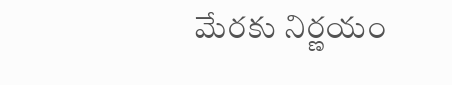మేరకు నిర్ణయం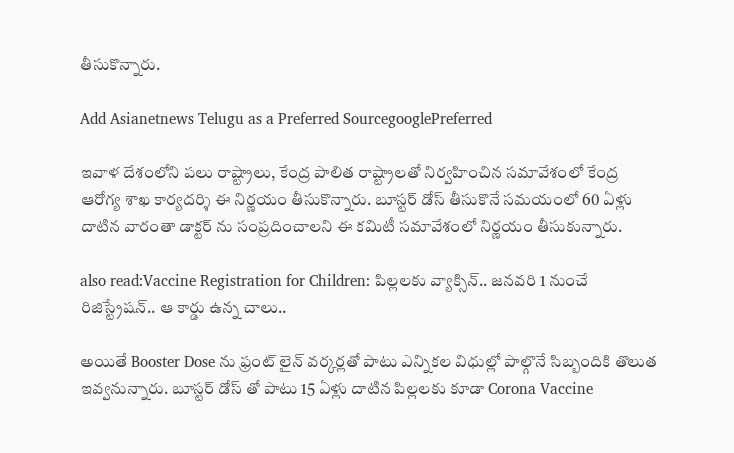తీసుకొన్నారు.

Add Asianetnews Telugu as a Preferred SourcegooglePreferred

ఇవాళ దేశంలోని పలు రాష్ట్రాలు, కేంద్ర పాలిత రాష్ట్రాలతో నిర్వహించిన సమావేశంలో కేంద్ర ఆరోగ్య శాఖ కార్యదర్శి ఈ నిర్ణయం తీసుకొన్నారు. బూస్టర్ డోస్ తీసుకొనే సమయంలో 60 ఏళ్లు దాటిన వారంతా డాక్టర్ ను సంప్రదించాలని ఈ కమిటీ సమావేశంలో నిర్ణయం తీసుకున్నారు.

also read:Vaccine Registration for Children: పిల్లలకు వ్యాక్సిన్.. జనవరి 1 నుంచే రిజిస్ట్రేషన్.. ఆ కార్డు ఉన్న చాలు..

అయితే Booster Dose ను ఫ్రంట్ లైన్ వర్కర్లతో పాటు ఎన్నికల విధుల్లో పాల్గొనే సిబ్బందికి తొలుత ఇవ్వనున్నారు. బూస్టర్ డోస్ తో పాటు 15 ఏళ్లు దాటిన పిల్లలకు కూడా Corona Vaccine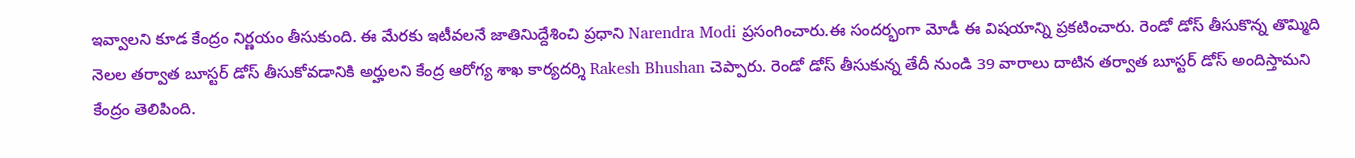ఇవ్వాలని కూడ కేంద్రం నిర్ణయం తీసుకుంది. ఈ మేరకు ఇటీవలనే జాతినిుద్దేశించి ప్రధాని Narendra Modi ప్రసంగించారు.ఈ సందర్భంగా మోడీ ఈ విషయాన్ని ప్రకటించారు. రెండో డోస్ తీసుకొన్న తొమ్మిది నెలల తర్వాత బూస్టర్ డోస్ తీసుకోవడానికి అర్హులని కేంద్ర ఆరోగ్య శాఖ కార్యదర్శి Rakesh Bhushan చెప్పారు. రెండో డోస్ తీసుకున్న తేదీ నుండి 39 వారాలు దాటిన తర్వాత బూస్టర్ డోస్ అందిస్తామని కేంద్రం తెలిపింది.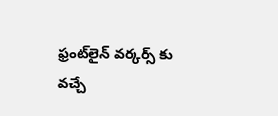ఫ్రంట్‌లైన్ వర్కర్స్ కు వచ్చే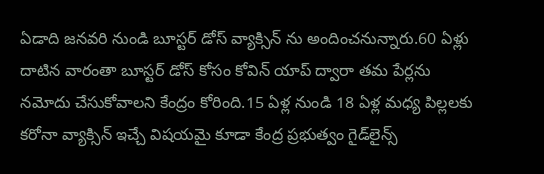ఏడాది జనవరి నుండి బూస్టర్ డోస్ వ్యాక్సిన్ ను అందించనున్నారు.60 ఏళ్లు దాటిన వారంతా బూస్టర్ డోస్ కోసం కోవిన్ యాప్ ద్వారా తమ పేర్లను నమోదు చేసుకోవాలని కేంద్రం కోరింది.15 ఏళ్ల నుండి 18 ఏళ్ల మధ్య పిల్లలకు కరోనా వ్యాక్సిన్ ఇచ్చే విషయమై కూడా కేంద్ర ప్రభుత్వం గైడ్‌లైన్స్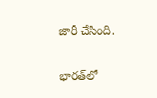జారీ చేసింది.

భారత్‌లో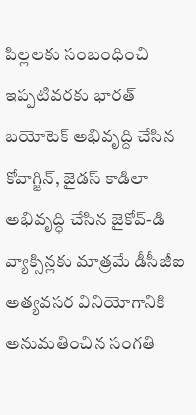పిల్లలకు సంబంధించి ఇప్పటివరకు భారత్ బయోటెక్ అభివృద్ది చేసిన కోవాగ్జిన్, జైడస్ కాడిలా అభివృద్ధి చేసిన జైకోవ్-డి వ్యాక్సిన్లకు మాత్రమే డీసీజీఐ అత్యవసర వినియోగానికి అనుమతించిన సంగతి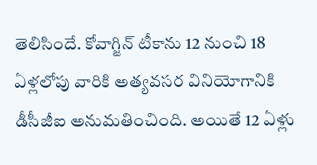తెలిసిందే. కోవాగ్జిన్ టీకాను 12 నుంచి 18 ఏళ్లలోపు వారికి అత్యవసర వినియోగానికి డీసీజీఐ అనుమతించింది. అయితే 12 ఏళ్లు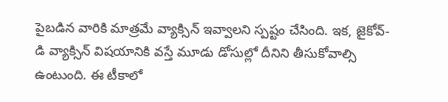పైబడిన వారికి మాత్రమే వ్యాక్సిన్ ఇవ్వాలని స్పష్టం చేసింది. ఇక, జైకోవ్-డి వ్యాక్సిన్ విషయానికి వస్తే మూడు డోసుల్లో దీనిని తీసుకోవాల్సి ఉంటుంది. ఈ టీకాలో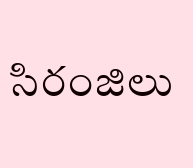సిరంజిలు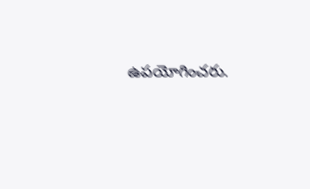ఉపయోగించరు.